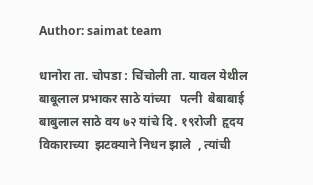Author: saimat team

धानोरा ता. चोपडा : चिंचोली ता. यावल येथील बाबूलाल प्रभाकर साठे यांच्या   पत्नी  बेबाबाई बाबुलाल साठे वय ‌‌७२ यांचे दि. १९रोजी  हृदय विकाराच्या  झटक्याने निधन झाले  , त्यांची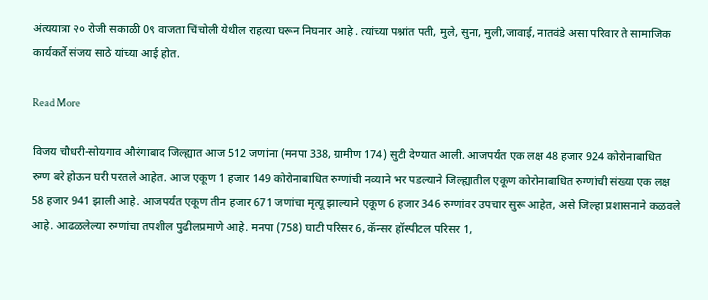अंत्ययात्रा २० रोजी सकाळी 0९ वाजता चिंचोली येथील राहत्या घरून निघनार आहे . त्यांच्या पश्नांत पती, मुले, सुना, मुली,जावाई, नातवंडे असा परिवार ते सामाजिक कार्यकर्ते संजय साठे यांच्या आई होत.

Read More

विजय चौधरी-सोयगाव औरंगाबाद जिल्ह्यात आज 512 जणांना (मनपा 338, ग्रामीण 174) सुटी देण्यात आली. आजपर्यंत एक लक्ष 48 हजार 924 कोरोनाबाधित रुग्ण बरे होऊन घरी परतले आहेत. आज एकूण 1 हजार 149 कोरोनाबाधित रुग्णांची नव्याने भर पडल्याने जिल्ह्यातील एकूण कोरोनाबाधित रुग्णांची संख्या एक लक्ष 58 हजार 941 झाली आहे. आजपर्यंत एकूण तीन हजार 671 जणांचा मृत्यू झाल्याने एकूण 6 हजार 346 रुग्णांवर उपचार सुरू आहेत, असे जिल्हा प्रशासनाने कळवले आहे. आढळलेल्या रुग्णांचा तपशील पुढीलप्रमाणे आहे. मनपा (758) घाटी परिसर 6, कॅन्सर हॉस्पीटल परिसर 1,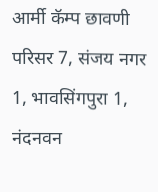आर्मी कॅम्प छावणी परिसर 7, संजय नगर 1, भावसिंगपुरा 1, नंदनवन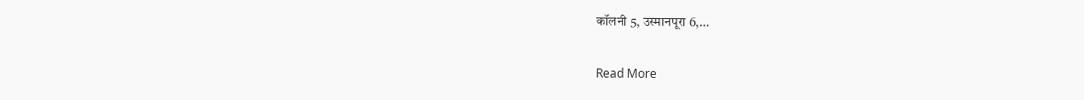कॉलनी 5, उस्मानपूरा 6,…

Read More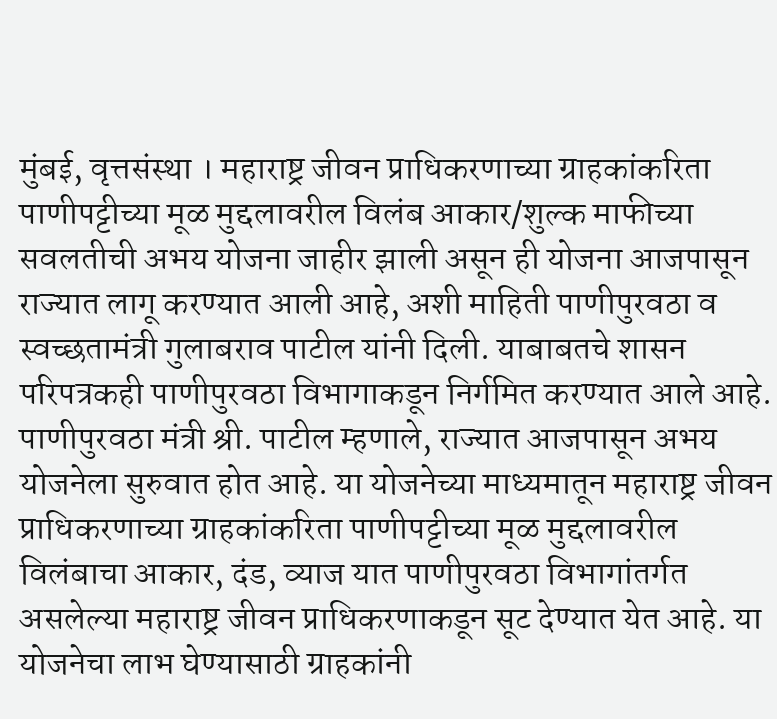मुंबई, वृत्तसंस्था । महाराष्ट्र जीवन प्राधिकरणाच्या ग्राहकांकरिता पाणीपट्टीच्या मूळ मुद्दलावरील विलंब आकार/शुल्क माफीच्या सवलतीची अभय योजना जाहीर झाली असून ही योजना आजपासून राज्यात लागू करण्यात आली आहे, अशी माहिती पाणीपुरवठा व स्वच्छतामंत्री गुलाबराव पाटील यांनी दिली. याबाबतचे शासन परिपत्रकही पाणीपुरवठा विभागाकडून निर्गमित करण्यात आले आहे. पाणीपुरवठा मंत्री श्री. पाटील म्हणाले, राज्यात आजपासून अभय योजनेला सुरुवात होत आहे. या योजनेच्या माध्यमातून महाराष्ट्र जीवन प्राधिकरणाच्या ग्राहकांकरिता पाणीपट्टीच्या मूळ मुद्दलावरील विलंबाचा आकार, दंड, व्याज यात पाणीपुरवठा विभागांतर्गत असलेल्या महाराष्ट्र जीवन प्राधिकरणाकडून सूट देण्यात येत आहे. या योजनेचा लाभ घेण्यासाठी ग्राहकांनी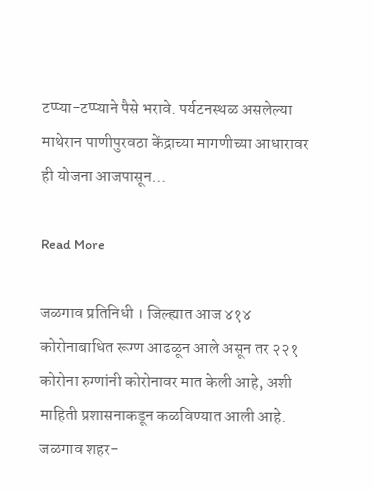टप्प्या-टप्प्याने पैसे भरावे. पर्यटनस्थळ असलेल्या माथेरान पाणीपुरवठा केंद्राच्या मागणीच्या आधारावर ही योजना आजपासून…

Read More

जळगाव प्रतिनिधी । जिल्ह्यात आज ४१४ कोरोनाबाधित रूग्ण आढळून आले असून तर २२१ कोरोना रुग्णांनी कोरोनावर मात केली आहे, अशी माहिती प्रशासनाकडून कळविण्यात आली आहे. जळगाव शहर-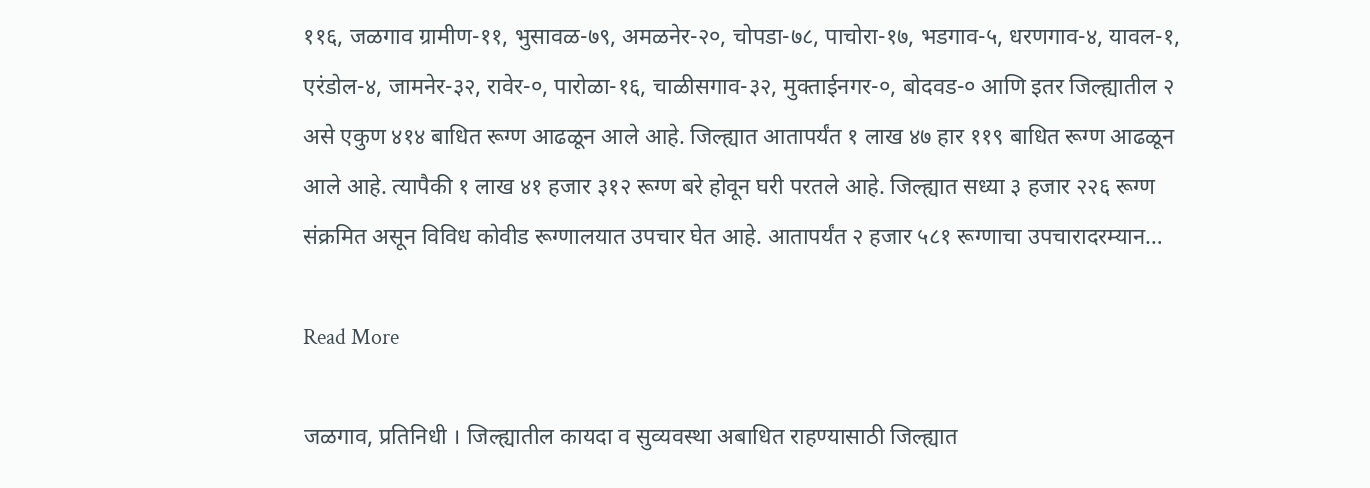११६, जळगाव ग्रामीण-११, भुसावळ-७९, अमळनेर-२०, चोपडा-७८, पाचोरा-१७, भडगाव-५, धरणगाव-४, यावल-१, एरंडोल-४, जामनेर-३२, रावेर-०, पारोळा-१६, चाळीसगाव-३२, मुक्ताईनगर-०, बोदवड-० आणि इतर जिल्ह्यातील २ असे एकुण ४१४ बाधित रूग्ण आढळून आले आहे. जिल्ह्यात आतापर्यंत १ लाख ४७ हार ११९ बाधित रूग्ण आढळून आले आहे. त्यापैकी १ लाख ४१ हजार ३१२ रूग्ण बरे होवून घरी परतले आहे. जिल्ह्यात सध्या ३ हजार २२६ रूग्ण संक्रमित असून विविध कोवीड रूग्णालयात उपचार घेत आहे. आतापर्यंत २ हजार ५८१ रूग्णाचा उपचारादरम्यान…

Read More

जळगाव, प्रतिनिधी । जिल्ह्यातील कायदा व सुव्यवस्था अबाधित राहण्यासाठी जिल्ह्यात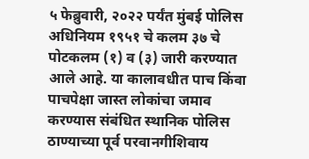५ फेब्रुवारी, २०२२ पर्यंत मुंबई पोलिस अधिनियम १९५१ चे कलम ३७ चे पोटकलम (१) व (३) जारी करण्यात आले आहे. या कालावधीत पाच किंवा पाचपेक्षा जास्त लोकांचा जमाव करण्यास संबंधित स्थानिक पोलिस ठाण्याच्या पूर्व परवानगीशिवाय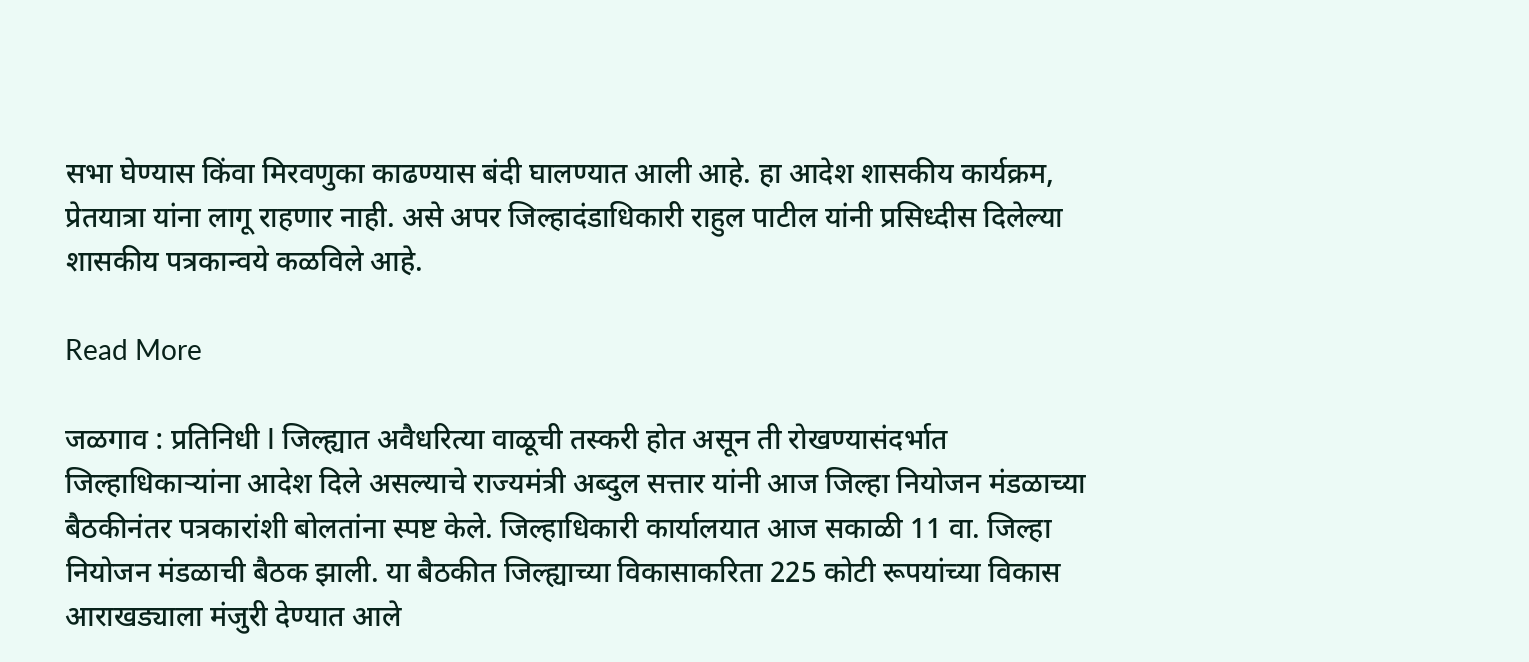सभा घेण्यास किंवा मिरवणुका काढण्यास बंदी घालण्यात आली आहे. हा आदेश शासकीय कार्यक्रम, प्रेतयात्रा यांना लागू राहणार नाही. असे अपर जिल्हादंडाधिकारी राहुल पाटील यांनी प्रसिध्दीस दिलेल्या शासकीय पत्रकान्वये कळविले आहे.

Read More

जळगाव : प्रतिनिधी I जिल्ह्यात अवैधरित्या वाळूची तस्करी होत असून ती रोखण्यासंदर्भात जिल्हाधिकाऱ्यांना आदेश दिले असल्याचे राज्यमंत्री अब्दुल सत्तार यांनी आज जिल्हा नियोजन मंडळाच्या बैठकीनंतर पत्रकारांशी बोलतांना स्पष्ट केले. जिल्हाधिकारी कार्यालयात आज सकाळी 11 वा. जिल्हा नियोजन मंडळाची बैठक झाली. या बैठकीत जिल्ह्याच्या विकासाकरिता 225 कोटी रूपयांच्या विकास आराखड्याला मंजुरी देण्यात आले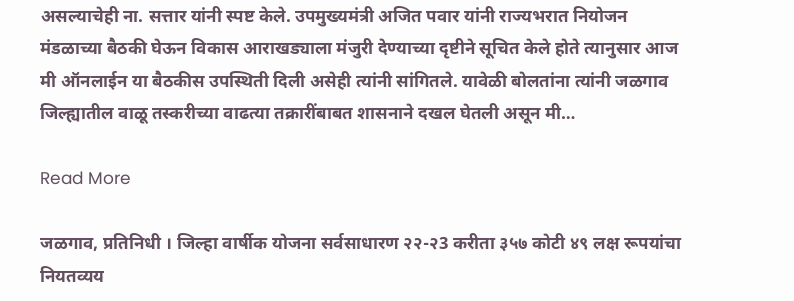असल्याचेही ना. सत्तार यांनी स्पष्ट केले. उपमुख्यमंत्री अजित पवार यांनी राज्यभरात नियोजन मंडळाच्या बैठकी घेऊन विकास आराखड्याला मंजुरी देण्याच्या दृष्टीने सूचित केले होते त्यानुसार आज मी ऑनलाईन या बैठकीस उपस्थिती दिली असेही त्यांनी सांगितले. यावेळी बोलतांना त्यांनी जळगाव जिल्ह्यातील वाळू तस्करीच्या वाढत्या तक्रारींबाबत शासनाने दखल घेतली असून मी…

Read More

जळगाव, प्रतिनिधी । जिल्हा वार्षीक योजना सर्वसाधारण २२-२3 करीता ३५७ कोटी ४९ लक्ष रूपयांचा नियतव्यय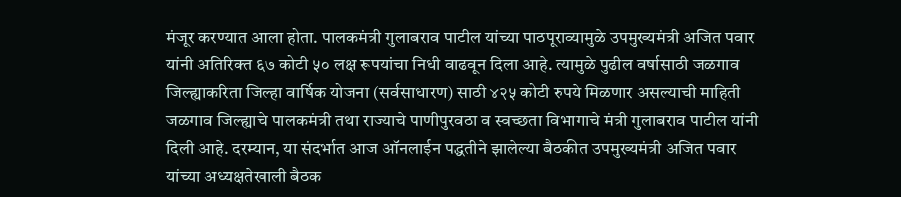मंजूर करण्यात आला होता. पालकमंत्री गुलाबराव पाटील यांच्या पाठपूराव्यामुळे उपमुख्यमंत्री अजित पवार यांनी अतिरिक्त ६७ कोटी ५० लक्ष रूपयांचा निधी वाढवून दिला आहे. त्यामुळे पुढील वर्षासाठी जळगाव जिल्ह्याकरिता जिल्हा वार्षिक योजना (सर्वसाधारण) साठी ४२५ कोटी रुपये मिळणार असल्याची माहिती जळगाव जिल्ह्याचे पालकमंत्री तथा राज्याचे पाणीपुरवठा व स्वच्छता विभागाचे मंत्री गुलाबराव पाटील यांनी दिली आहे. दरम्यान, या संदर्भात आज ऑनलाईन पद्धतीने झालेल्या बैठकीत उपमुख्यमंत्री अजित पवार यांच्या अध्यक्षतेखाली बैठक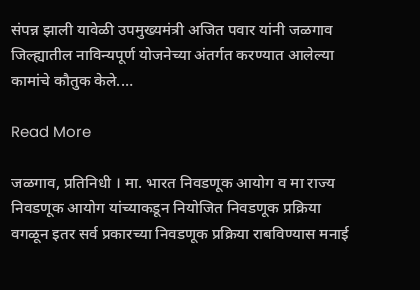संपन्न झाली यावेळी उपमुख्यमंत्री अजित पवार यांनी जळगाव जिल्ह्यातील नाविन्यपूर्ण योजनेच्या अंतर्गत करण्यात आलेल्या कामांचे कौतुक केले.…

Read More

जळगाव, प्रतिनिधी । मा. भारत निवडणूक आयोग व मा राज्य निवडणूक आयोग यांच्याकडून नियोजित निवडणूक प्रक्रिया वगळून इतर सर्व प्रकारच्या निवडणूक प्रक्रिया राबविण्यास मनाई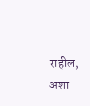राहील, अशा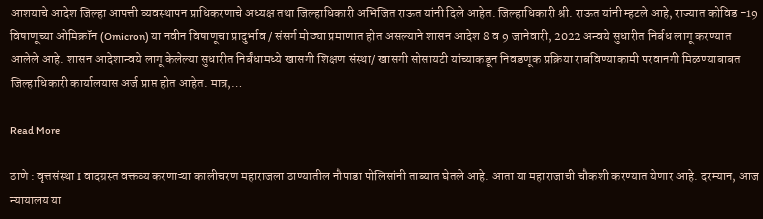आशयाचे आदेश जिल्हा आपत्ती व्यवस्थापन प्राधिकरणाचे अध्यक्ष तथा जिल्हाधिकारी अभिजित राऊत यांनी दिले आहेत. जिल्हाधिकारी श्री. राऊत यांनी म्हटले आहे, राज्यात कोविड -19 विषाणूच्या ओमिक्रॉन (Omicron) या नवीन विषाणूचा प्रादुर्भाव / संसर्ग मोठ्या प्रमाणात होत असल्याने शासन आदेश 8 व 9 जानेवारी, 2022 अन्वये सुधारीत निर्बध लागू करण्यात आलेले आहे. शासन आदेशान्वये लागू केलेल्या सुधारीत निर्बंधामध्ये खासगी शिक्षण संस्था/ खासगी सोसायटी यांच्याकडून निवडणूक प्रक्रिया राबविण्याकामी परवानगी मिळण्याबाबत जिल्हाधिकारी कार्यालयास अर्ज प्राप्त होत आहेत. मात्र,…

Read More

ठाणे : वृत्तसंस्था I वादग्रस्त वक्तव्य करणाऱ्या कालीचरण महाराजला ठाण्यातील नौपाडा पोलिसांनी ताब्यात घेतले आहे. आता या महाराजाची चौकशी करण्यात येणार आहे. दरम्यान, आज न्यायालय या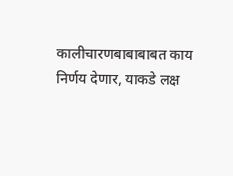कालीचारणबाबाबाबत काय निर्णय देणार, याकडे लक्ष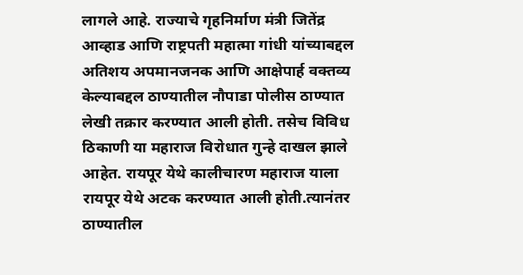लागले आहे. राज्याचे गृहनिर्माण मंत्री जितेंद्र आव्हाड आणि राष्ट्रपती महात्मा गांधी यांच्याबद्दल अतिशय अपमानजनक आणि आक्षेपार्ह वक्तव्य केल्याबद्दल ठाण्यातील नौपाडा पोलीस ठाण्यात लेखी तक्रार करण्यात आली होती. तसेच विविध ठिकाणी या महाराज विरोधात गुन्हे दाखल झाले आहेत. रायपूर येथे कालीचारण महाराज याला रायपूर येथे अटक करण्यात आली होती.त्यानंतर ठाण्यातील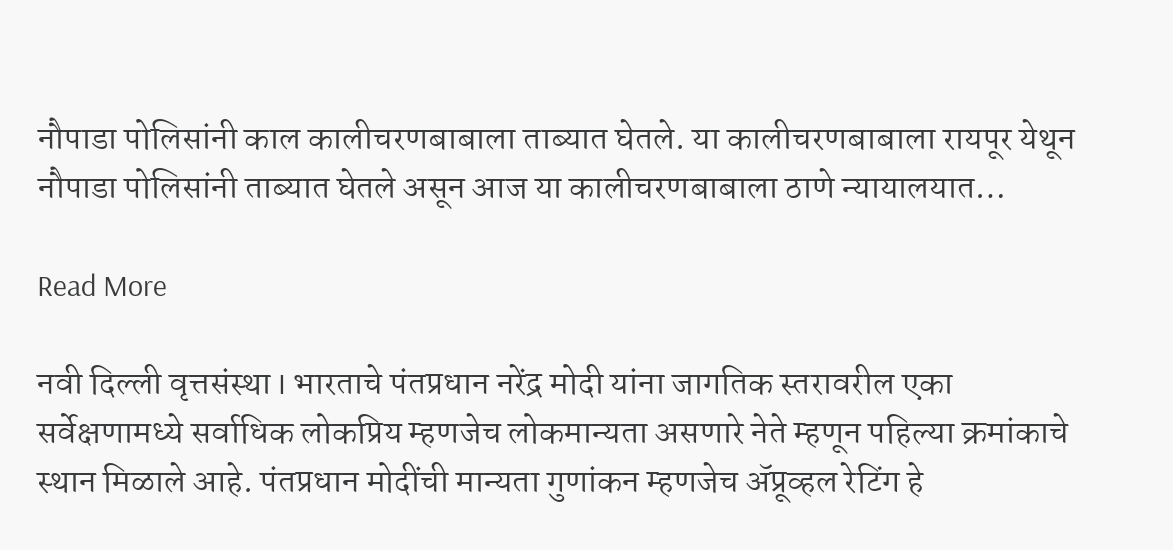नौपाडा पोलिसांनी काल कालीचरणबाबाला ताब्यात घेतले. या कालीचरणबाबाला रायपूर येथून नौपाडा पोलिसांनी ताब्यात घेतले असून आज या कालीचरणबाबाला ठाणे न्यायालयात…

Read More

नवी दिल्ली वृत्तसंस्था I भारताचे पंतप्रधान नरेंद्र मोदी यांना जागतिक स्तरावरील एका सर्वेक्षणामध्ये सर्वाधिक लोकप्रिय म्हणजेच लोकमान्यता असणारे नेते म्हणून पहिल्या क्रमांकाचे स्थान मिळाले आहे. पंतप्रधान मोदींची मान्यता गुणांकन म्हणजेच ॲप्रूव्हल रेटिंग हे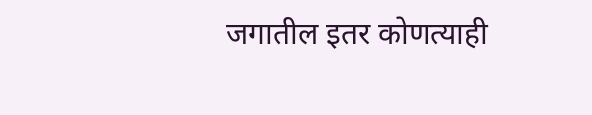जगातील इतर कोणत्याही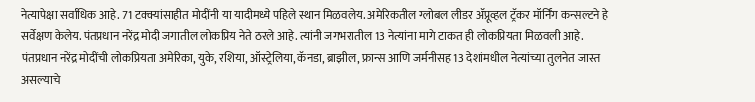नेत्यापेक्षा सर्वाधिक आहे. 71 टक्क्यांसाहीत मोदींनी या यादीमध्ये पहिले स्थान मिळवलेय. अमेरिकतील ग्लोबल लीडर ॲप्रूव्हल ट्रॅकर मॉर्निंग कन्सल्टने हे सर्वेक्षण केलेय. पंतप्रधान नरेंद्र मोदी जगातील लोकप्रिय नेते ठरले आहे. त्यांनी जगभरातील 13 नेत्यांना मागे टाकत ही लोकप्रियता मिळवली आहे. पंतप्रधान नरेंद्र मोदींची लोकप्रियता अमेरिका, युके, रशिया, ऑस्ट्रेलिया, कॅनडा, ब्राझील, फ्रान्स आणि जर्मनीसह 13 देशांमधील नेत्यांच्या तुलनेत जास्त असल्याचे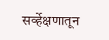सर्व्हेक्षणातून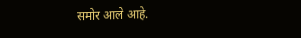समोर आले आहे.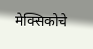मेक्सिकोचे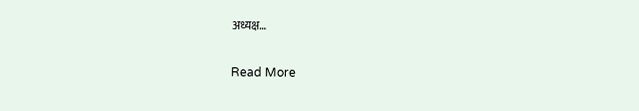अध्यक्ष…

Read More